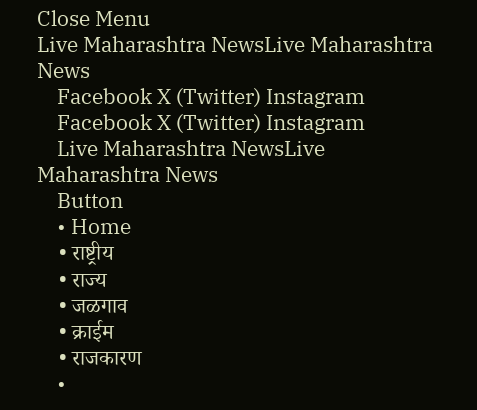Close Menu
Live Maharashtra NewsLive Maharashtra News
    Facebook X (Twitter) Instagram
    Facebook X (Twitter) Instagram
    Live Maharashtra NewsLive Maharashtra News
    Button
    • Home
    • राष्ट्रीय
    • राज्य
    • जळगाव
    • क्राईम
    • राजकारण
    •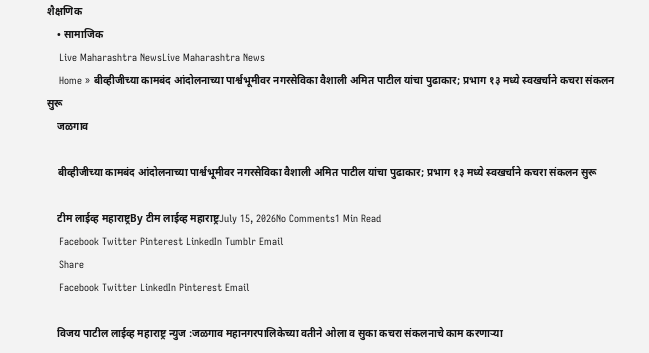शैक्षणिक
    • सामाजिक
    Live Maharashtra NewsLive Maharashtra News
    Home » बीव्हीजीच्या कामबंद आंदोलनाच्या पार्श्वभूमीवर नगरसेविका वैशाली अमित पाटील यांचा पुढाकार; प्रभाग १३ मध्ये स्वखर्चाने कचरा संकलन सुरू
    जळगाव

    बीव्हीजीच्या कामबंद आंदोलनाच्या पार्श्वभूमीवर नगरसेविका वैशाली अमित पाटील यांचा पुढाकार; प्रभाग १३ मध्ये स्वखर्चाने कचरा संकलन सुरू

    टीम लाईव्ह महाराष्ट्रBy टीम लाईव्ह महाराष्ट्रJuly 15, 2026No Comments1 Min Read
    Facebook Twitter Pinterest LinkedIn Tumblr Email
    Share
    Facebook Twitter LinkedIn Pinterest Email

    विजय पाटील लाईव्ह महाराष्ट्र न्युज :जळगाव महानगरपालिकेच्या वतीने ओला व सुका कचरा संकलनाचे काम करणाऱ्या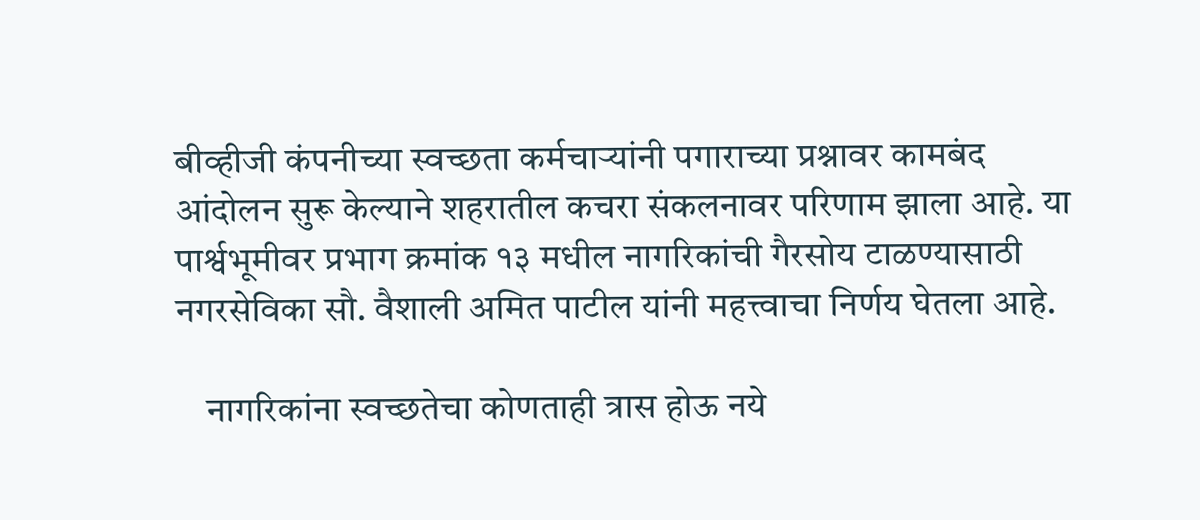बीव्हीजी कंपनीच्या स्वच्छता कर्मचाऱ्यांनी पगाराच्या प्रश्नावर कामबंद आंदोलन सुरू केल्याने शहरातील कचरा संकलनावर परिणाम झाला आहे. या पार्श्वभूमीवर प्रभाग क्रमांक १३ मधील नागरिकांची गैरसोय टाळण्यासाठी नगरसेविका सौ. वैशाली अमित पाटील यांनी महत्त्वाचा निर्णय घेतला आहे.

    नागरिकांना स्वच्छतेचा कोणताही त्रास होऊ नये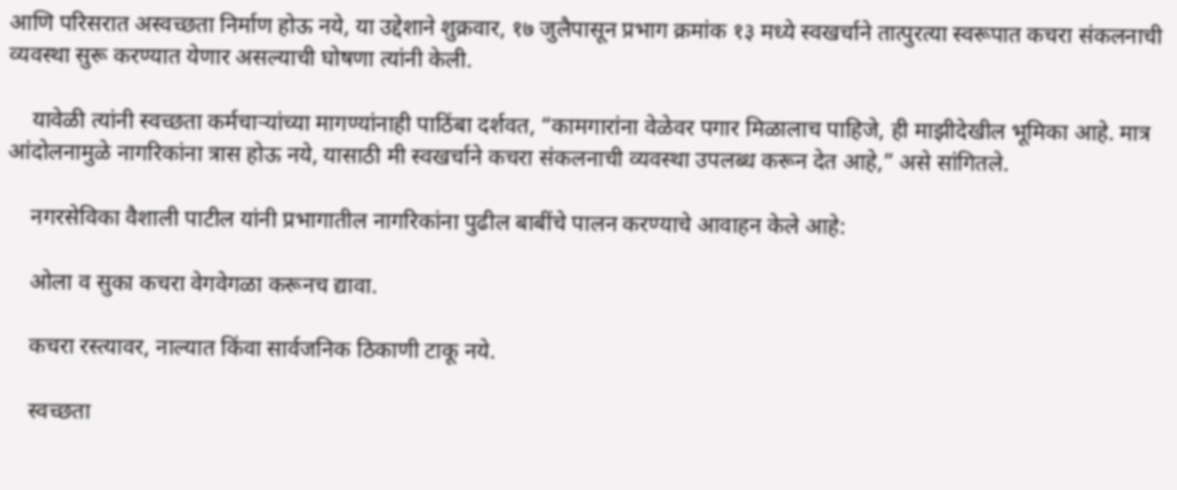आणि परिसरात अस्वच्छता निर्माण होऊ नये, या उद्देशाने शुक्रवार, १७ जुलैपासून प्रभाग क्रमांक १३ मध्ये स्वखर्चाने तात्पुरत्या स्वरूपात कचरा संकलनाची व्यवस्था सुरू करण्यात येणार असल्याची घोषणा त्यांनी केली.

    यावेळी त्यांनी स्वच्छता कर्मचाऱ्यांच्या मागण्यांनाही पाठिंबा दर्शवत, “कामगारांना वेळेवर पगार मिळालाच पाहिजे, ही माझीदेखील भूमिका आहे. मात्र आंदोलनामुळे नागरिकांना त्रास होऊ नये, यासाठी मी स्वखर्चाने कचरा संकलनाची व्यवस्था उपलब्ध करून देत आहे,” असे सांगितले.

    नगरसेविका वैशाली पाटील यांनी प्रभागातील नागरिकांना पुढील बाबींचे पालन करण्याचे आवाहन केले आहे:

    ओला व सुका कचरा वेगवेगळा करूनच द्यावा.

    कचरा रस्त्यावर, नाल्यात किंवा सार्वजनिक ठिकाणी टाकू नये.

    स्वच्छता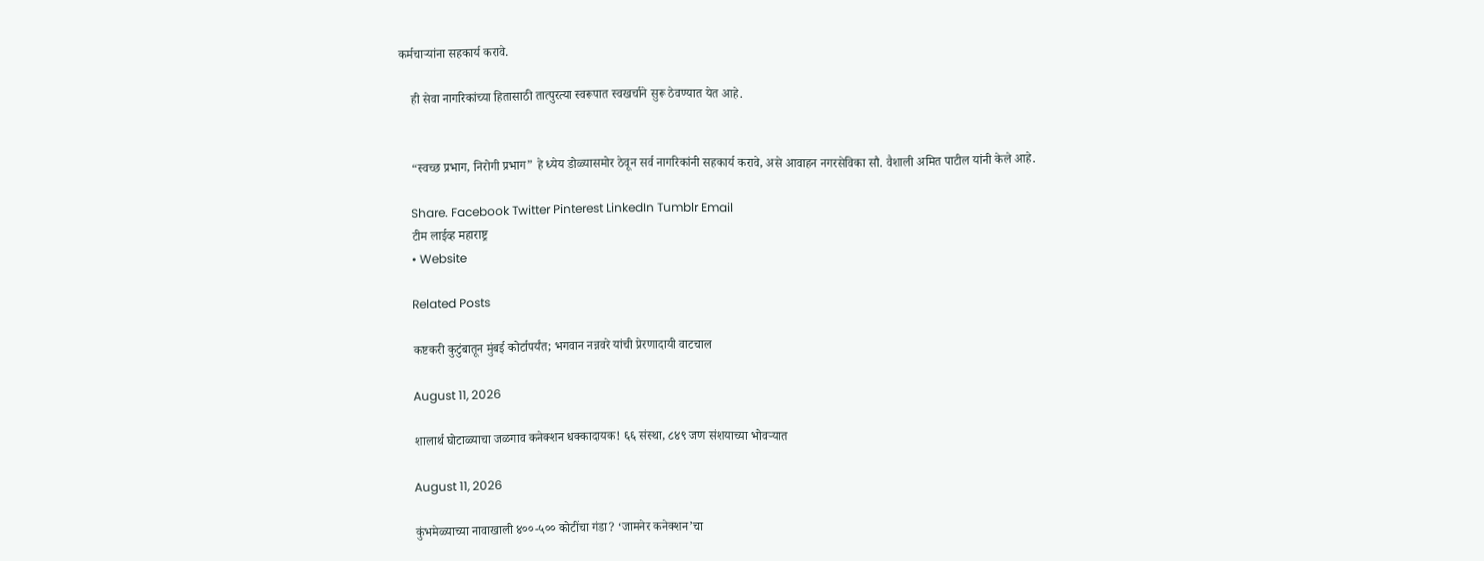कर्मचाऱ्यांना सहकार्य करावे.

    ही सेवा नागरिकांच्या हितासाठी तात्पुरत्या स्वरूपात स्वखर्चाने सुरू ठेवण्यात येत आहे.


    “स्वच्छ प्रभाग, निरोगी प्रभाग” हे ध्येय डोळ्यासमोर ठेवून सर्व नागरिकांनी सहकार्य करावे, असे आवाहन नगरसेविका सौ. वैशाली अमित पाटील यांनी केले आहे.

    Share. Facebook Twitter Pinterest LinkedIn Tumblr Email
    टीम लाईव्ह महाराष्ट्र
    • Website

    Related Posts

    कष्टकरी कुटुंबातून मुंबई कोर्टापर्यंत; भगवान नन्नवरे यांची प्रेरणादायी वाटचाल

    August 11, 2026

    शालार्थ घोटाळ्याचा जळगाव कनेक्शन धक्कादायक! ६६ संस्था, ८४९ जण संशयाच्या भोवऱ्यात

    August 11, 2026

    कुंभमेळ्याच्या नावाखाली ४००-५०० कोटींचा गंडा? ‘जामनेर कनेक्शन’चा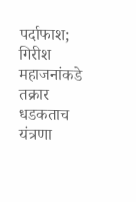पर्दाफाश; गिरीश महाजनांकडे तक्रार धडकताच यंत्रणा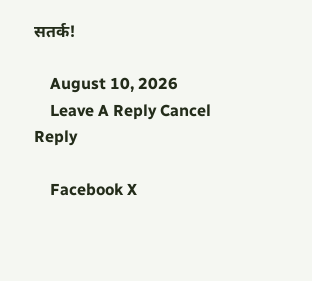सतर्क!

    August 10, 2026
    Leave A Reply Cancel Reply

    Facebook X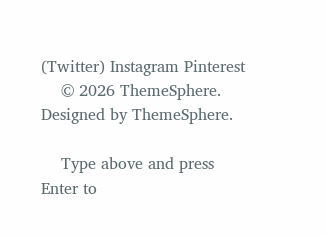(Twitter) Instagram Pinterest
    © 2026 ThemeSphere. Designed by ThemeSphere.

    Type above and press Enter to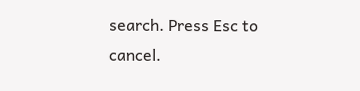search. Press Esc to cancel.